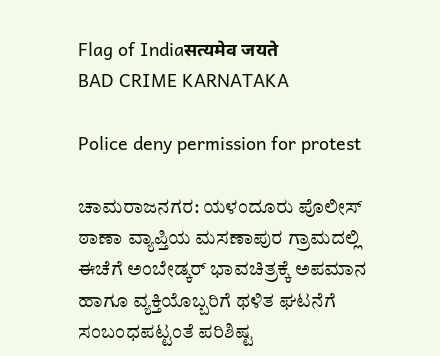Flag of Indiaसत्यमेव जयते
BAD CRIME KARNATAKA

Police deny permission for protest

ಚಾಮರಾಜನಗರ: ಯಳಂದೂರು ಪೊಲೀಸ್ ಠಾಣಾ ವ್ಯಾಪ್ತಿಯ ಮಸಣಾಪುರ ಗ್ರಾಮದಲ್ಲಿ ಈಚೆಗೆ ಅಂಬೇಡ್ಕರ್ ಭಾವಚಿತ್ರಕ್ಕೆ ಅಪಮಾನ ಹಾಗೂ ವ್ಯಕ್ತಿಯೊಬ್ಬರಿಗೆ ಥಳಿತ ಘಟನೆಗೆ ಸಂಬಂಧಪಟ್ಟಂತೆ ಪರಿಶಿಷ್ಟ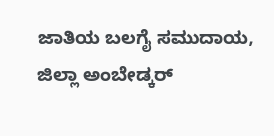ಜಾತಿಯ ಬಲಗೈ ಸಮುದಾಯ, ಜಿಲ್ಲಾ ಅಂಬೇಡ್ಕರ್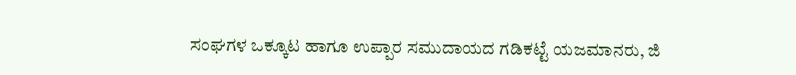ಸಂಘಗಳ ಒಕ್ಕೂಟ ಹಾಗೂ ಉಪ್ಪಾರ ಸಮುದಾಯದ ಗಡಿಕಟ್ಟೆ ಯಜಮಾನರು, ಜಿ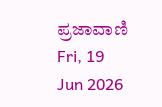ಪ್ರಜಾವಾಣಿ Fri, 19 Jun 2026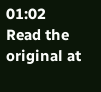01:02
Read the original at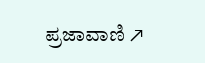ಪ್ರಜಾವಾಣಿ ↗